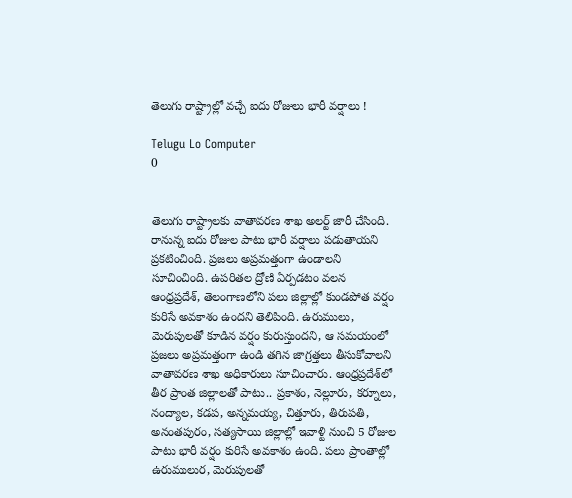తెలుగు రాష్ట్రాల్లో వచ్చే ఐదు రోజులు భారీ వర్షాలు !

Telugu Lo Computer
0


తెలుగు రాష్ట్రాలకు వాతావరణ శాఖ అలర్ట్ జారీ చేసింది. రానున్న ఐదు రోజుల పాటు భారీ వర్షాలు పడుతాయని ప్రకటించింది. ప్రజలు అప్రమత్తంగా ఉండాలని సూచించింది. ఉపరితల ద్రోణి ఏర్పడటం వలన ఆంధ్రప్రదేశ్, తెలంగాణలోని పలు జిల్లాల్లో కుండపోత వర్షం కురిసే అవకాశం ఉందని తెలిపింది. ఉరుములు, మెరుపులతో కూడిన వర్షం కురుస్తుందని, ఆ సమయంలో ప్రజలు అప్రమత్తంగా ఉండి తగిన జాగ్రత్తలు తీసుకోవాలని వాతావరణ శాఖ అధికారులు సూచించారు. ఆంధ్రప్రదేశ్‌లో తీర ప్రాంత జిల్లాలతో పాటు.. ప్రకాశం, నెల్లూరు, కర్నూలు, నంద్యాల, కడప, అన్నమయ్య, చిత్తూరు, తిరుపతి, అనంతపురం, సత్యసాయి జిల్లాల్లో ఇవాళ్టి నుంచి 5 రోజుల పాటు భారీ వర్షం కురిసే అవకాశం ఉంది. పలు ప్రాంతాల్లో ఉరుములుర, మెరుపులతో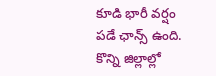కూడి భారీ వర్షం పడే ఛాన్స్ ఉంది. కొన్ని జిల్లాల్లో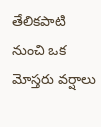తేలికపాటి నుంచి ఒక మోస్తరు వర్షాలు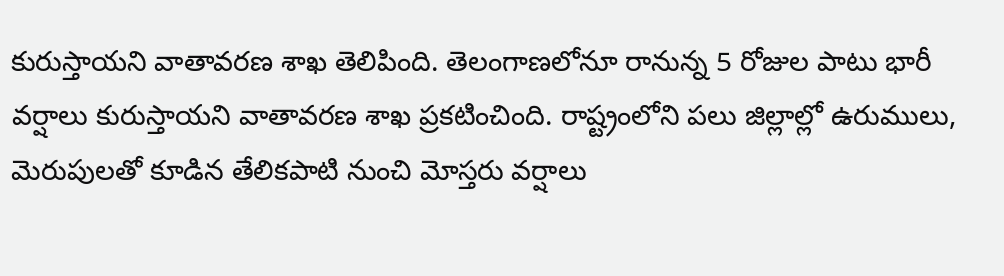కురుస్తాయని వాతావరణ శాఖ తెలిపింది. తెలంగాణలోనూ రానున్న 5 రోజుల పాటు భారీ వర్షాలు కురుస్తాయని వాతావరణ శాఖ ప్రకటించింది. రాష్ట్రంలోని పలు జిల్లాల్లో ఉరుములు, మెరుపులతో కూడిన తేలికపాటి నుంచి మోస్తరు వర్షాలు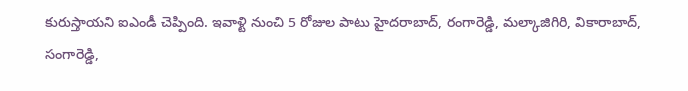కురుస్తాయని ఐఎండీ చెప్పింది. ఇవాళ్టి నుంచి 5 రోజుల పాటు హైదరాబాద్, రంగారెడ్డి, మల్కాజిగిరి, వికారాబాద్, సంగారెడ్డి,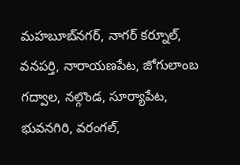మహబూబ్‌నగర్, నాగర్ కర్నూల్, వనపర్తి, నారాయణపేట, జోగులాంబ గద్వాల, నల్గొండ, సూర్యాపేట, భువనగిరి, వరంగల్,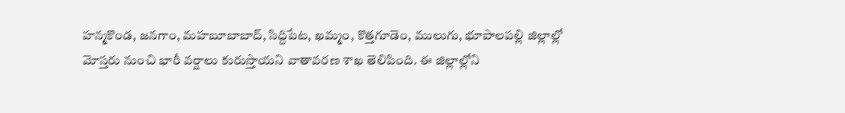హన్మకొండ, జనగాం, మహబూబాబాద్, సిద్దిపేట, ఖమ్మం, కొత్తగూడెం, ములుగు, భూపాలపల్లి జిల్లాల్లో మోస్తరు నుంచి భారీ వర్షాలు కురుస్తాయని వాతావరణ శాఖ తెలిపింది. ఈ జిల్లాల్లోని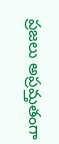ప్రజలు అప్రమ్తతంగా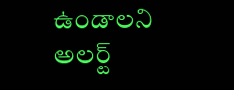ఉండాలని అలర్ట్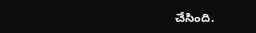చేసింది.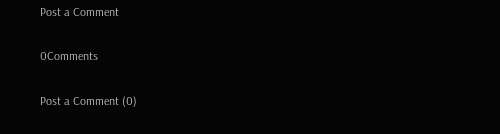Post a Comment

0Comments

Post a Comment (0)